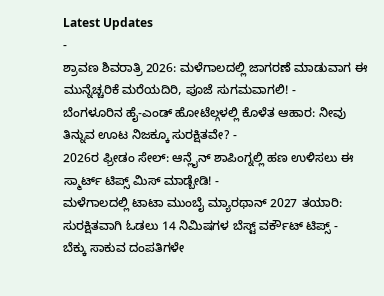Latest Updates
-
ಶ್ರಾವಣ ಶಿವರಾತ್ರಿ 2026: ಮಳೆಗಾಲದಲ್ಲಿ ಜಾಗರಣೆ ಮಾಡುವಾಗ ಈ ಮುನ್ನೆಚ್ಚರಿಕೆ ಮರೆಯದಿರಿ, ಪೂಜೆ ಸುಗಮವಾಗಲಿ! -
ಬೆಂಗಳೂರಿನ ಹೈ-ಎಂಡ್ ಹೋಟೆಲ್ಗಳಲ್ಲಿ ಕೊಳೆತ ಆಹಾರ: ನೀವು ತಿನ್ನುವ ಊಟ ನಿಜಕ್ಕೂ ಸುರಕ್ಷಿತವೇ? -
2026ರ ಫ್ರೀಡಂ ಸೇಲ್: ಆನ್ಲೈನ್ ಶಾಪಿಂಗ್ನಲ್ಲಿ ಹಣ ಉಳಿಸಲು ಈ ಸ್ಮಾರ್ಟ್ ಟಿಪ್ಸ್ ಮಿಸ್ ಮಾಡ್ಬೇಡಿ! -
ಮಳೆಗಾಲದಲ್ಲಿ ಟಾಟಾ ಮುಂಬೈ ಮ್ಯಾರಥಾನ್ 2027 ತಯಾರಿ: ಸುರಕ್ಷಿತವಾಗಿ ಓಡಲು 14 ನಿಮಿಷಗಳ ಬೆಸ್ಟ್ ವರ್ಕೌಟ್ ಟಿಪ್ಸ್ -
ಬೆಕ್ಕು ಸಾಕುವ ದಂಪತಿಗಳೇ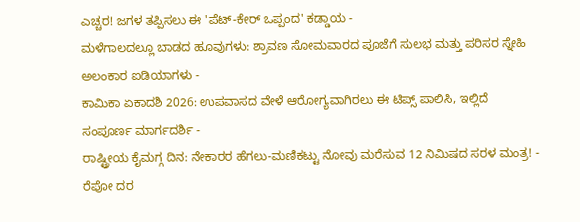ಎಚ್ಚರ! ಜಗಳ ತಪ್ಪಿಸಲು ಈ 'ಪೆಟ್-ಕೇರ್ ಒಪ್ಪಂದ' ಕಡ್ಡಾಯ -
ಮಳೆಗಾಲದಲ್ಲೂ ಬಾಡದ ಹೂವುಗಳು: ಶ್ರಾವಣ ಸೋಮವಾರದ ಪೂಜೆಗೆ ಸುಲಭ ಮತ್ತು ಪರಿಸರ ಸ್ನೇಹಿ ಅಲಂಕಾರ ಐಡಿಯಾಗಳು -
ಕಾಮಿಕಾ ಏಕಾದಶಿ 2026: ಉಪವಾಸದ ವೇಳೆ ಆರೋಗ್ಯವಾಗಿರಲು ಈ ಟಿಪ್ಸ್ ಪಾಲಿಸಿ, ಇಲ್ಲಿದೆ ಸಂಪೂರ್ಣ ಮಾರ್ಗದರ್ಶಿ -
ರಾಷ್ಟ್ರೀಯ ಕೈಮಗ್ಗ ದಿನ: ನೇಕಾರರ ಹೆಗಲು-ಮಣಿಕಟ್ಟು ನೋವು ಮರೆಸುವ 12 ನಿಮಿಷದ ಸರಳ ಮಂತ್ರ! -
ರೆಪೋ ದರ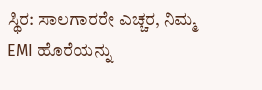ಸ್ಥಿರ: ಸಾಲಗಾರರೇ ಎಚ್ಚರ, ನಿಮ್ಮ EMI ಹೊರೆಯನ್ನು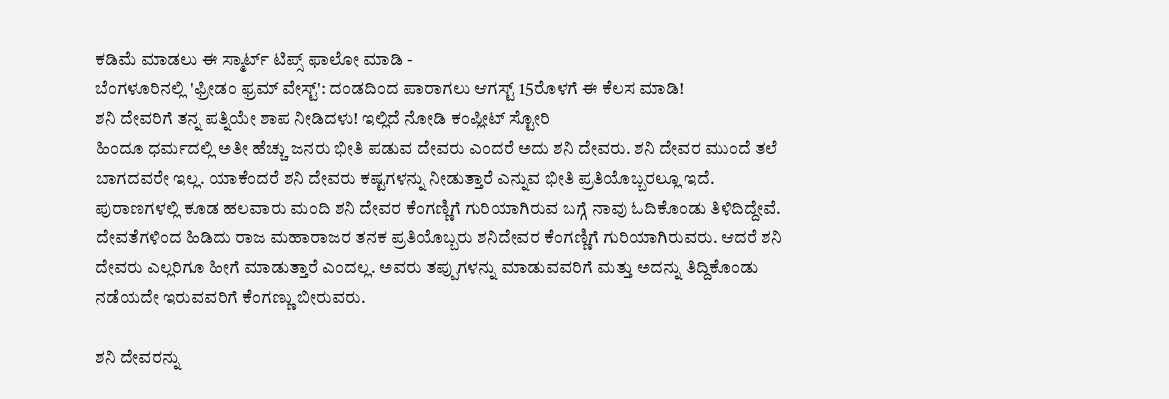ಕಡಿಮೆ ಮಾಡಲು ಈ ಸ್ಮಾರ್ಟ್ ಟಿಪ್ಸ್ ಫಾಲೋ ಮಾಡಿ -
ಬೆಂಗಳೂರಿನಲ್ಲಿ 'ಫ್ರೀಡಂ ಫ್ರಮ್ ವೇಸ್ಟ್': ದಂಡದಿಂದ ಪಾರಾಗಲು ಆಗಸ್ಟ್ 15ರೊಳಗೆ ಈ ಕೆಲಸ ಮಾಡಿ!
ಶನಿ ದೇವರಿಗೆ ತನ್ನ ಪತ್ನಿಯೇ ಶಾಪ ನೀಡಿದಳು! ಇಲ್ಲಿದೆ ನೋಡಿ ಕಂಪ್ಲೀಟ್ ಸ್ಟೋರಿ
ಹಿಂದೂ ಧರ್ಮದಲ್ಲಿ ಅತೀ ಹೆಚ್ಚು ಜನರು ಭೀತಿ ಪಡುವ ದೇವರು ಎಂದರೆ ಅದು ಶನಿ ದೇವರು. ಶನಿ ದೇವರ ಮುಂದೆ ತಲೆ ಬಾಗದವರೇ ಇಲ್ಲ. ಯಾಕೆಂದರೆ ಶನಿ ದೇವರು ಕಷ್ಟಗಳನ್ನು ನೀಡುತ್ತಾರೆ ಎನ್ನುವ ಭೀತಿ ಪ್ರತಿಯೊಬ್ಬರಲ್ಲೂ ಇದೆ. ಪುರಾಣಗಳಲ್ಲಿ ಕೂಡ ಹಲವಾರು ಮಂದಿ ಶನಿ ದೇವರ ಕೆಂಗಣ್ಣಿಗೆ ಗುರಿಯಾಗಿರುವ ಬಗ್ಗೆ ನಾವು ಓದಿಕೊಂಡು ತಿಳಿದಿದ್ದೇವೆ. ದೇವತೆಗಳಿಂದ ಹಿಡಿದು ರಾಜ ಮಹಾರಾಜರ ತನಕ ಪ್ರತಿಯೊಬ್ಬರು ಶನಿದೇವರ ಕೆಂಗಣ್ಣಿಗೆ ಗುರಿಯಾಗಿರುವರು. ಆದರೆ ಶನಿ ದೇವರು ಎಲ್ಲರಿಗೂ ಹೀಗೆ ಮಾಡುತ್ತಾರೆ ಎಂದಲ್ಲ. ಅವರು ತಪ್ಪುಗಳನ್ನು ಮಾಡುವವರಿಗೆ ಮತ್ತು ಅದನ್ನು ತಿದ್ದಿಕೊಂಡು ನಡೆಯದೇ ಇರುವವರಿಗೆ ಕೆಂಗಣ್ಣು ಬೀರುವರು.

ಶನಿ ದೇವರನ್ನು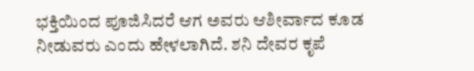ಭಕ್ತಿಯಿಂದ ಪೂಜಿಸಿದರೆ ಆಗ ಅವರು ಆಶೀರ್ವಾದ ಕೂಡ ನೀಡುವರು ಎಂದು ಹೇಳಲಾಗಿದೆ. ಶನಿ ದೇವರ ಕೃಪೆ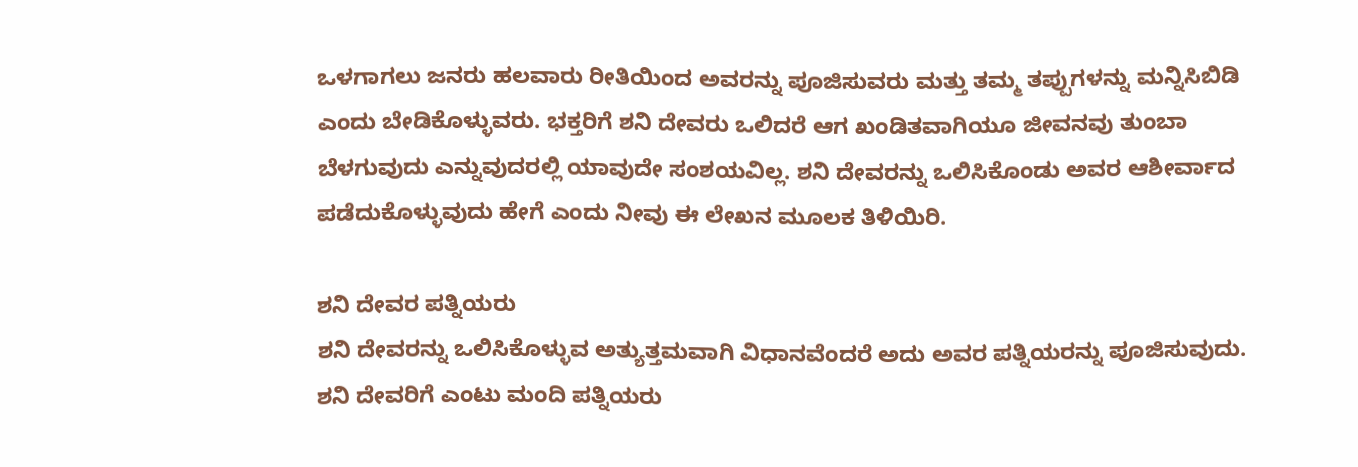ಒಳಗಾಗಲು ಜನರು ಹಲವಾರು ರೀತಿಯಿಂದ ಅವರನ್ನು ಪೂಜಿಸುವರು ಮತ್ತು ತಮ್ಮ ತಪ್ಪುಗಳನ್ನು ಮನ್ನಿಸಿಬಿಡಿ ಎಂದು ಬೇಡಿಕೊಳ್ಳುವರು. ಭಕ್ತರಿಗೆ ಶನಿ ದೇವರು ಒಲಿದರೆ ಆಗ ಖಂಡಿತವಾಗಿಯೂ ಜೀವನವು ತುಂಬಾ ಬೆಳಗುವುದು ಎನ್ನುವುದರಲ್ಲಿ ಯಾವುದೇ ಸಂಶಯವಿಲ್ಲ. ಶನಿ ದೇವರನ್ನು ಒಲಿಸಿಕೊಂಡು ಅವರ ಆಶೀರ್ವಾದ ಪಡೆದುಕೊಳ್ಳುವುದು ಹೇಗೆ ಎಂದು ನೀವು ಈ ಲೇಖನ ಮೂಲಕ ತಿಳಿಯಿರಿ.

ಶನಿ ದೇವರ ಪತ್ನಿಯರು
ಶನಿ ದೇವರನ್ನು ಒಲಿಸಿಕೊಳ್ಳುವ ಅತ್ಯುತ್ತಮವಾಗಿ ವಿಧಾನವೆಂದರೆ ಅದು ಅವರ ಪತ್ನಿಯರನ್ನು ಪೂಜಿಸುವುದು. ಶನಿ ದೇವರಿಗೆ ಎಂಟು ಮಂದಿ ಪತ್ನಿಯರು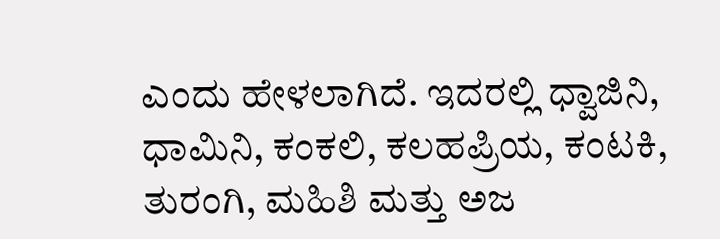ಎಂದು ಹೇಳಲಾಗಿದೆ. ಇದರಲ್ಲಿ ಧ್ವಾಜಿನಿ, ಧಾಮಿನಿ, ಕಂಕಲಿ, ಕಲಹಪ್ರಿಯ, ಕಂಟಕಿ, ತುರಂಗಿ, ಮಹಿಶಿ ಮತ್ತು ಅಜ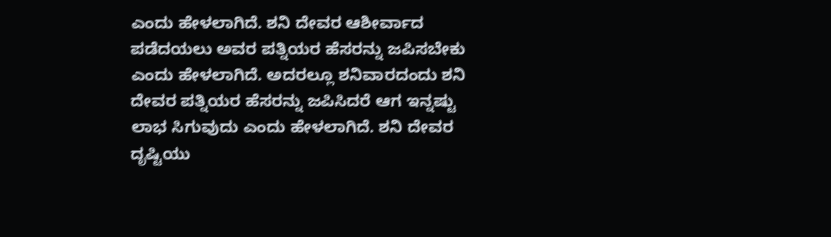ಎಂದು ಹೇಳಲಾಗಿದೆ. ಶನಿ ದೇವರ ಆಶೀರ್ವಾದ ಪಡೆದಯಲು ಅವರ ಪತ್ನಿಯರ ಹೆಸರನ್ನು ಜಪಿಸಬೇಕು ಎಂದು ಹೇಳಲಾಗಿದೆ. ಅದರಲ್ಲೂ ಶನಿವಾರದಂದು ಶನಿ ದೇವರ ಪತ್ನಿಯರ ಹೆಸರನ್ನು ಜಪಿಸಿದರೆ ಆಗ ಇನ್ನಷ್ಟು ಲಾಭ ಸಿಗುವುದು ಎಂದು ಹೇಳಲಾಗಿದೆ. ಶನಿ ದೇವರ ದೃಷ್ಟಿಯು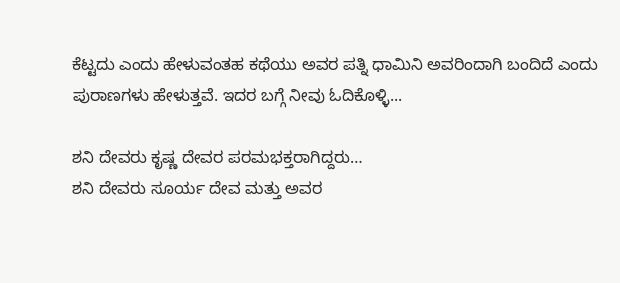ಕೆಟ್ಟದು ಎಂದು ಹೇಳುವಂತಹ ಕಥೆಯು ಅವರ ಪತ್ನಿ ಧಾಮಿನಿ ಅವರಿಂದಾಗಿ ಬಂದಿದೆ ಎಂದು ಪುರಾಣಗಳು ಹೇಳುತ್ತವೆ. ಇದರ ಬಗ್ಗೆ ನೀವು ಓದಿಕೊಳ್ಳಿ...

ಶನಿ ದೇವರು ಕೃಷ್ಣ ದೇವರ ಪರಮಭಕ್ತರಾಗಿದ್ದರು…
ಶನಿ ದೇವರು ಸೂರ್ಯ ದೇವ ಮತ್ತು ಅವರ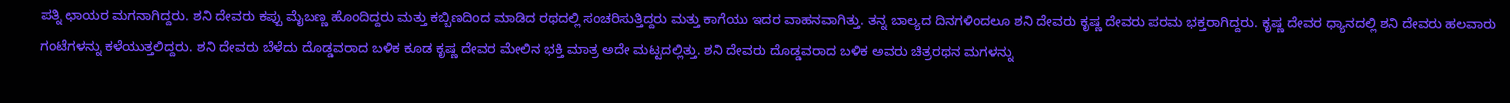ಪತ್ನಿ ಛಾಯರ ಮಗನಾಗಿದ್ದರು. ಶನಿ ದೇವರು ಕಪ್ಪು ಮೈಬಣ್ಣ ಹೊಂದಿದ್ದರು ಮತ್ತು ಕಬ್ಬಿಣದಿಂದ ಮಾಡಿದ ರಥದಲ್ಲಿ ಸಂಚರಿಸುತ್ತಿದ್ದರು ಮತ್ತು ಕಾಗೆಯು ಇದರ ವಾಹನವಾಗಿತ್ತು. ತನ್ನ ಬಾಲ್ಯದ ದಿನಗಳಿಂದಲೂ ಶನಿ ದೇವರು ಕೃಷ್ಣ ದೇವರು ಪರಮ ಭಕ್ತರಾಗಿದ್ದರು. ಕೃಷ್ಣ ದೇವರ ಧ್ಯಾನದಲ್ಲಿ ಶನಿ ದೇವರು ಹಲವಾರು ಗಂಟೆಗಳನ್ನು ಕಳೆಯುತ್ತಲಿದ್ದರು. ಶನಿ ದೇವರು ಬೆಳೆದು ದೊಡ್ಡವರಾದ ಬಳಿಕ ಕೂಡ ಕೃಷ್ಣ ದೇವರ ಮೇಲಿನ ಭಕ್ತಿ ಮಾತ್ರ ಅದೇ ಮಟ್ಟದಲ್ಲಿತ್ತು. ಶನಿ ದೇವರು ದೊಡ್ಡವರಾದ ಬಳಿಕ ಅವರು ಚಿತ್ರರಥನ ಮಗಳನ್ನು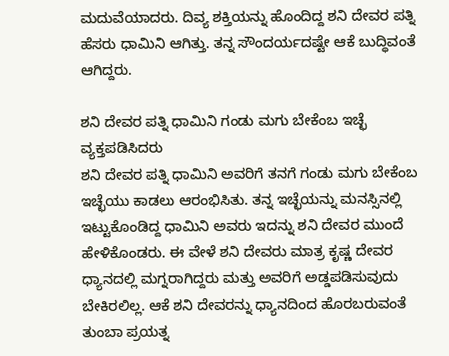ಮದುವೆಯಾದರು. ದಿವ್ಯ ಶಕ್ತಿಯನ್ನು ಹೊಂದಿದ್ದ ಶನಿ ದೇವರ ಪತ್ನಿ ಹೆಸರು ಧಾಮಿನಿ ಆಗಿತ್ತು. ತನ್ನ ಸೌಂದರ್ಯದಷ್ಟೇ ಆಕೆ ಬುದ್ಧಿವಂತೆ ಆಗಿದ್ದರು.

ಶನಿ ದೇವರ ಪತ್ನಿ ಧಾಮಿನಿ ಗಂಡು ಮಗು ಬೇಕೆಂಬ ಇಚ್ಛೆ ವ್ಯಕ್ತಪಡಿಸಿದರು
ಶನಿ ದೇವರ ಪತ್ನಿ ಧಾಮಿನಿ ಅವರಿಗೆ ತನಗೆ ಗಂಡು ಮಗು ಬೇಕೆಂಬ ಇಚ್ಛೆಯು ಕಾಡಲು ಆರಂಭಿಸಿತು. ತನ್ನ ಇಚ್ಛೆಯನ್ನು ಮನಸ್ಸಿನಲ್ಲಿ ಇಟ್ಟುಕೊಂಡಿದ್ದ ಧಾಮಿನಿ ಅವರು ಇದನ್ನು ಶನಿ ದೇವರ ಮುಂದೆ ಹೇಳಿಕೊಂಡರು. ಈ ವೇಳೆ ಶನಿ ದೇವರು ಮಾತ್ರ ಕೃಷ್ಣ ದೇವರ ಧ್ಯಾನದಲ್ಲಿ ಮಗ್ನರಾಗಿದ್ದರು ಮತ್ತು ಅವರಿಗೆ ಅಡ್ಡಪಡಿಸುವುದು ಬೇಕಿರಲಿಲ್ಲ. ಆಕೆ ಶನಿ ದೇವರನ್ನು ಧ್ಯಾನದಿಂದ ಹೊರಬರುವಂತೆ ತುಂಬಾ ಪ್ರಯತ್ನ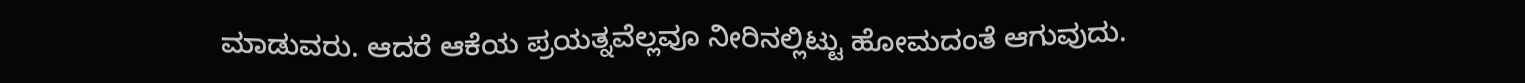ಮಾಡುವರು. ಆದರೆ ಆಕೆಯ ಪ್ರಯತ್ನವೆಲ್ಲವೂ ನೀರಿನಲ್ಲಿಟ್ಟು ಹೋಮದಂತೆ ಆಗುವುದು.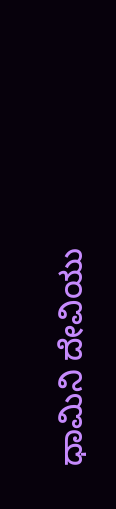ಧಾಮಿನಿ ದೇವಿಯು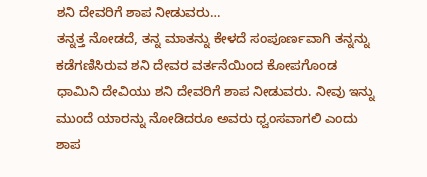ಶನಿ ದೇವರಿಗೆ ಶಾಪ ನೀಡುವರು…
ತನ್ನತ್ತ ನೋಡದೆ, ತನ್ನ ಮಾತನ್ನು ಕೇಳದೆ ಸಂಪೂರ್ಣವಾಗಿ ತನ್ನನ್ನು ಕಡೆಗಣಿಸಿರುವ ಶನಿ ದೇವರ ವರ್ತನೆಯಿಂದ ಕೋಪಗೊಂಡ ಧಾಮಿನಿ ದೇವಿಯು ಶನಿ ದೇವರಿಗೆ ಶಾಪ ನೀಡುವರು. ನೀವು ಇನ್ನು ಮುಂದೆ ಯಾರನ್ನು ನೋಡಿದರೂ ಅವರು ಧ್ವಂಸವಾಗಲಿ ಎಂದು ಶಾಪ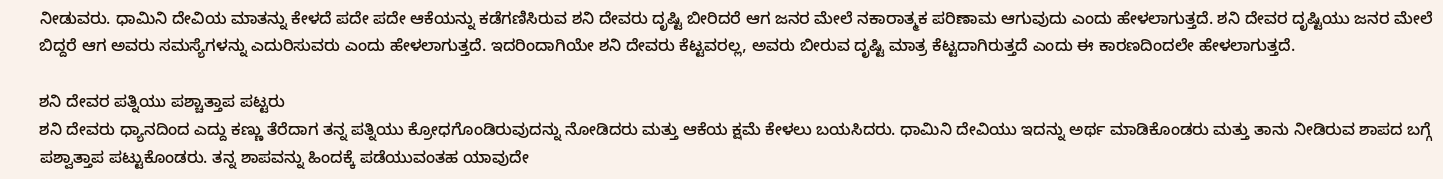ನೀಡುವರು. ಧಾಮಿನಿ ದೇವಿಯ ಮಾತನ್ನು ಕೇಳದೆ ಪದೇ ಪದೇ ಆಕೆಯನ್ನು ಕಡೆಗಣಿಸಿರುವ ಶನಿ ದೇವರು ದೃಷ್ಟಿ ಬೀರಿದರೆ ಆಗ ಜನರ ಮೇಲೆ ನಕಾರಾತ್ಮಕ ಪರಿಣಾಮ ಆಗುವುದು ಎಂದು ಹೇಳಲಾಗುತ್ತದೆ. ಶನಿ ದೇವರ ದೃಷ್ಟಿಯು ಜನರ ಮೇಲೆ ಬಿದ್ದರೆ ಆಗ ಅವರು ಸಮಸ್ಯೆಗಳನ್ನು ಎದುರಿಸುವರು ಎಂದು ಹೇಳಲಾಗುತ್ತದೆ. ಇದರಿಂದಾಗಿಯೇ ಶನಿ ದೇವರು ಕೆಟ್ಟವರಲ್ಲ, ಅವರು ಬೀರುವ ದೃಷ್ಟಿ ಮಾತ್ರ ಕೆಟ್ಟದಾಗಿರುತ್ತದೆ ಎಂದು ಈ ಕಾರಣದಿಂದಲೇ ಹೇಳಲಾಗುತ್ತದೆ.

ಶನಿ ದೇವರ ಪತ್ನಿಯು ಪಶ್ಚಾತ್ತಾಪ ಪಟ್ಟರು
ಶನಿ ದೇವರು ಧ್ಯಾನದಿಂದ ಎದ್ದು ಕಣ್ಣು ತೆರೆದಾಗ ತನ್ನ ಪತ್ನಿಯು ಕ್ರೋಧಗೊಂಡಿರುವುದನ್ನು ನೋಡಿದರು ಮತ್ತು ಆಕೆಯ ಕ್ಷಮೆ ಕೇಳಲು ಬಯಸಿದರು. ಧಾಮಿನಿ ದೇವಿಯು ಇದನ್ನು ಅರ್ಥ ಮಾಡಿಕೊಂಡರು ಮತ್ತು ತಾನು ನೀಡಿರುವ ಶಾಪದ ಬಗ್ಗೆ ಪಶ್ವಾತ್ತಾಪ ಪಟ್ಟುಕೊಂಡರು. ತನ್ನ ಶಾಪವನ್ನು ಹಿಂದಕ್ಕೆ ಪಡೆಯುವಂತಹ ಯಾವುದೇ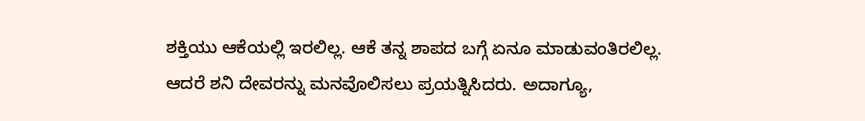ಶಕ್ತಿಯು ಆಕೆಯಲ್ಲಿ ಇರಲಿಲ್ಲ. ಆಕೆ ತನ್ನ ಶಾಪದ ಬಗ್ಗೆ ಏನೂ ಮಾಡುವಂತಿರಲಿಲ್ಲ. ಆದರೆ ಶನಿ ದೇವರನ್ನು ಮನವೊಲಿಸಲು ಪ್ರಯತ್ನಿಸಿದರು. ಅದಾಗ್ಯೂ,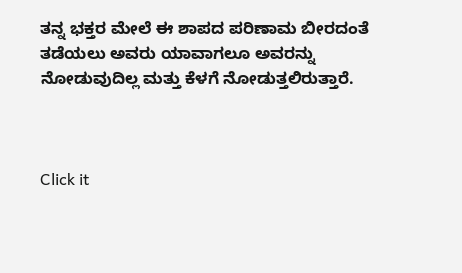ತನ್ನ ಭಕ್ತರ ಮೇಲೆ ಈ ಶಾಪದ ಪರಿಣಾಮ ಬೀರದಂತೆ ತಡೆಯಲು ಅವರು ಯಾವಾಗಲೂ ಅವರನ್ನು ನೋಡುವುದಿಲ್ಲ ಮತ್ತು ಕೆಳಗೆ ನೋಡುತ್ತಲಿರುತ್ತಾರೆ.



Click it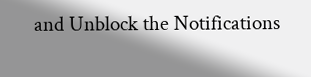and Unblock the Notifications